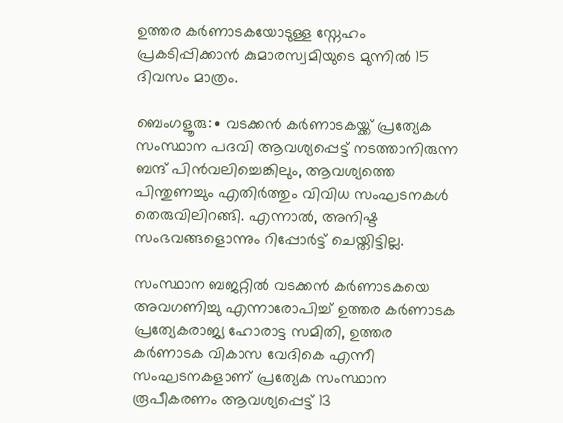ഉത്തര കര്‍ണാടകയോടുള്ള സ്നേഹം പ്രകടിപ്പിക്കാന്‍ കുമാരസ്വമിയുടെ മുന്നില്‍ 15 ദിവസം മാത്രം.

ബെംഗളൂരു:∙ വടക്കൻ കർണാടകയ്ക്ക് പ്രത്യേക സംസ്ഥാന പദവി ആവശ്യപ്പെട്ട് നടത്താനിരുന്ന ബന്ദ് പിൻവലിച്ചെങ്കിലും, ആവശ്യത്തെ പിന്തുണച്ചും എതിർത്തും വിവിധ സംഘടനകൾ തെരുവിലിറങ്ങി. എന്നാൽ, അനിഷ്ട സംഭവങ്ങളൊന്നും റിപ്പോർട്ട് ചെയ്തിട്ടില്ല.

സംസ്ഥാന ബജറ്റിൽ വടക്കൻ കർണാടകയെ അവഗണിച്ചു എന്നാരോപിച്ച് ഉത്തര കർണാടക പ്രത്യേകരാജ്യ ഹോരാട്ട സമിതി, ഉത്തര കർണാടക വികാസ വേദികെ എന്നീ സംഘടനകളാണ് പ്രത്യേക സംസ്ഥാന രൂപീകരണം ആവശ്യപ്പെട്ട് 13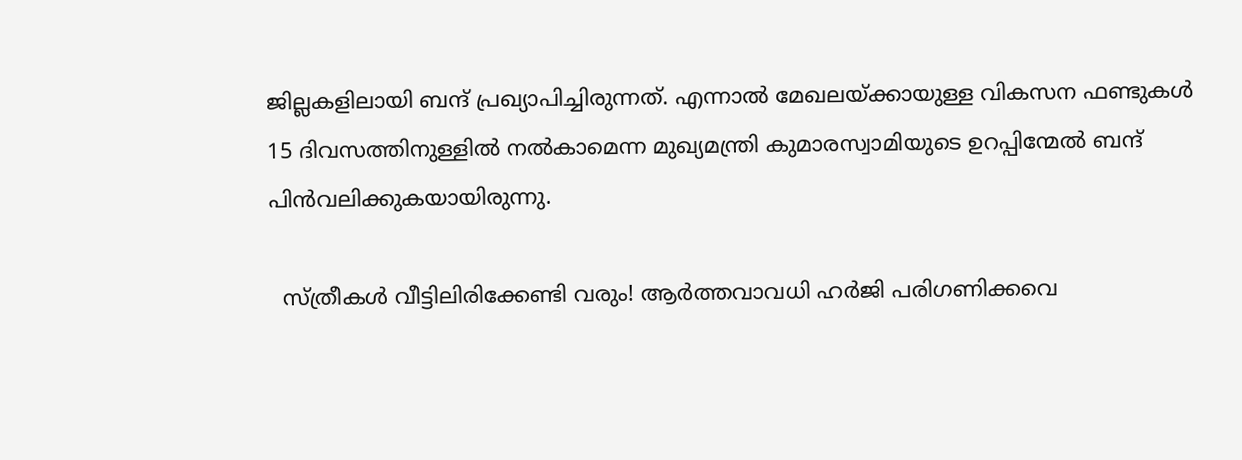ജില്ലകളിലായി ബന്ദ് പ്രഖ്യാപിച്ചിരുന്നത്. എന്നാൽ മേഖലയ്ക്കായുള്ള വികസന ഫണ്ടുകൾ 15 ദിവസത്തിനുള്ളിൽ നൽകാമെന്ന മുഖ്യമന്ത്രി കുമാരസ്വാമിയുടെ ഉറപ്പിന്മേൽ ബന്ദ് പിൻവലിക്കുകയായിരുന്നു.

  സ്ത്രീകൾ വീട്ടിലിരിക്കേണ്ടി വരും! ആർത്തവാവധി ഹർജി പരിഗണിക്കവെ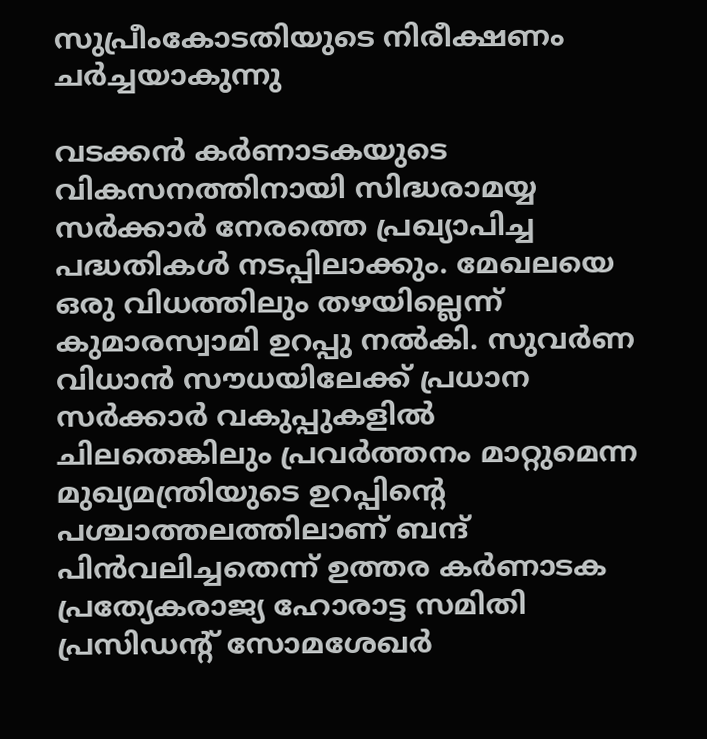സുപ്രീംകോടതിയുടെ നിരീക്ഷണം ചർച്ചയാകുന്നു

വടക്കൻ കർണാടകയുടെ വികസനത്തിനായി സിദ്ധരാമയ്യ സർക്കാർ നേരത്തെ പ്രഖ്യാപിച്ച പദ്ധതികൾ നടപ്പിലാക്കും. മേഖലയെ ഒരു വിധത്തിലും തഴയില്ലെന്ന് കുമാരസ്വാമി ഉറപ്പു നൽകി. സുവർണ വിധാൻ സൗധയിലേക്ക് പ്രധാന സർക്കാർ വകുപ്പുകളിൽ ചിലതെങ്കിലും പ്രവർത്തനം മാറ്റുമെന്ന മുഖ്യമന്ത്രിയുടെ ഉറപ്പിന്റെ പശ്ചാത്തലത്തിലാണ് ബന്ദ് പിൻവലിച്ചതെന്ന് ഉത്തര കർണാടക പ്രത്യേകരാജ്യ ഹോരാട്ട സമിതി പ്രസിഡന്റ് സോമശേഖർ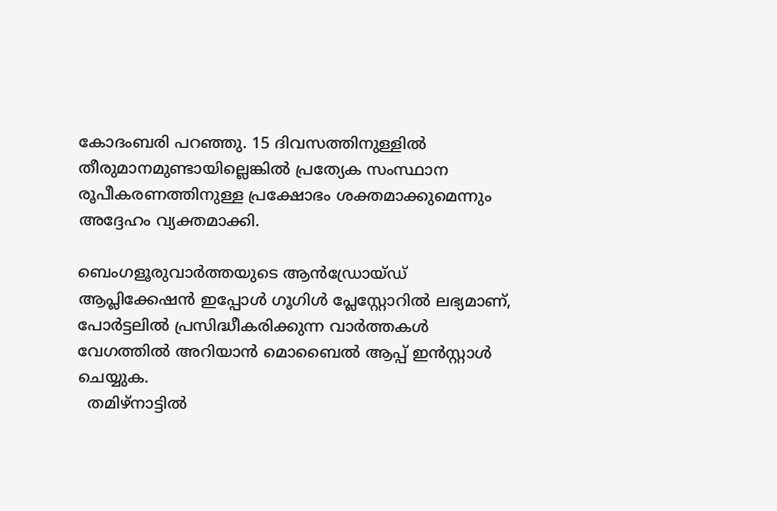കോദംബരി പറഞ്ഞു. 15 ദിവസത്തിനുള്ളിൽ തീരുമാനമുണ്ടായില്ലെങ്കിൽ പ്രത്യേക സംസ്ഥാന രൂപീകരണത്തിനുള്ള പ്രക്ഷോഭം ശക്തമാക്കുമെന്നും അദ്ദേഹം വ്യക്തമാക്കി.

ബെംഗളൂരുവാർത്തയുടെ ആൻഡ്രോയ്ഡ് ആപ്ലിക്കേഷൻ ഇപ്പോൾ ഗൂഗിൾ പ്ലേസ്റ്റോറിൽ ലഭ്യമാണ്, പോർട്ടലിൽ പ്രസിദ്ധീകരിക്കുന്ന വാർത്തകൾ വേഗത്തിൽ അറിയാൻ മൊബൈൽ ആപ്പ് ഇൻസ്റ്റാൾ ചെയ്യുക.
  തമിഴ്നാട്ടിൽ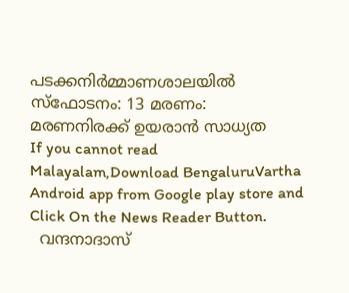പടക്കനിർമ്മാണശാലയിൽ സ്ഫോടനം: 13 മരണം: മരണനിരക്ക് ഉയരാൻ സാധ്യത
If you cannot read Malayalam,Download BengaluruVartha Android app from Google play store and Click On the News Reader Button.
  വന്ദനാദാസ്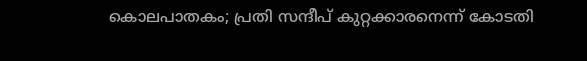കൊലപാതകം; പ്രതി സന്ദീപ് കുറ്റക്കാരനെന്ന് കോടതി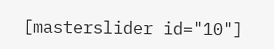[masterslider id="10"]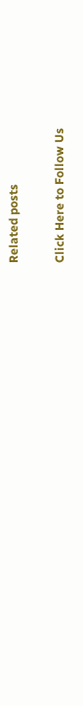Related posts

Click Here to Follow Us